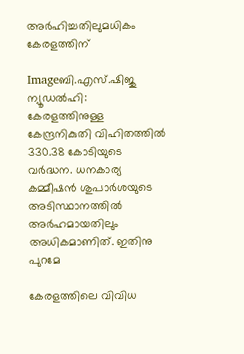അര്‍ഹിച്ചതിലുമധികം കേരളത്തിന്‌

Imageബി.എസ്‌.ഷിജു
ന്യൂഡല്‍ഹി:
കേരളത്തിനുള്ള കേന്ദ്രനികുതി വിഹിതത്തില്‍ 330.38 കോടിയുടെ വര്‍ദ്ധന. ധനകാര്യ കമ്മീഷന്‍ ശുപാര്‍ശയുടെ അടിസ്ഥാനത്തില്‍ അര്‍ഹമായതിലും അധികമാണിത്‌. ഇതിനു പുറമേ

കേരളത്തിലെ വിവിധ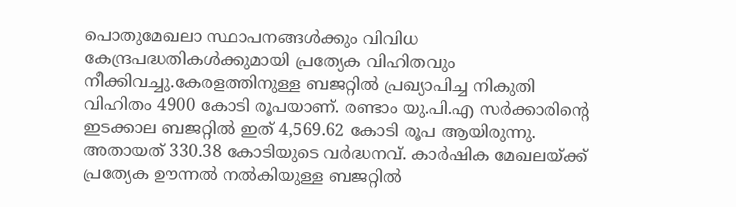പൊതുമേഖലാ സ്ഥാപനങ്ങള്‍ക്കും വിവിധ കേന്ദ്രപദ്ധതികള്‍ക്കുമായി പ്രത്യേക വിഹിതവും നീക്കിവച്ചു.കേരളത്തിനുള്ള ബജറ്റില്‍ പ്രഖ്യാപിച്ച നികുതി വിഹിതം 4900 കോടി രൂപയാണ്‌. രണ്ടാം യു.പി.എ സര്‍ക്കാരിന്റെ ഇടക്കാല ബജറ്റില്‍ ഇത്‌ 4,569.62 കോടി രൂപ ആയിരുന്നു. അതായത്‌ 330.38 കോടിയുടെ വര്‍ദ്ധനവ്‌. കാര്‍ഷിക മേഖലയ്ക്ക്‌ പ്രത്യേക ഊന്നല്‍ നല്‍കിയുള്ള ബജറ്റില്‍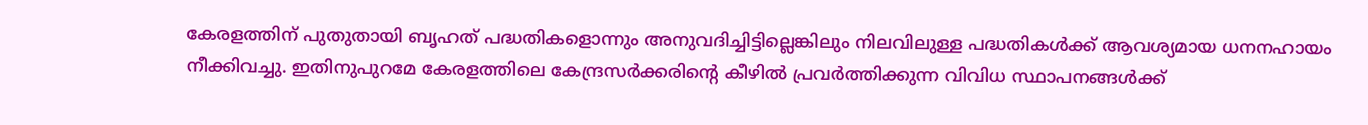കേരളത്തിന്‌ പുതുതായി ബൃഹത്‌ പദ്ധതികളൊന്നും അനുവദിച്ചിട്ടില്ലെങ്കിലും നിലവിലുള്ള പദ്ധതികള്‍ക്ക്‌ ആവശ്യമായ ധനനഹായം നീക്കിവച്ചു. ഇതിനുപുറമേ കേരളത്തിലെ കേന്ദ്രസര്‍ക്കരിന്റെ കീഴില്‍ പ്രവര്‍ത്തിക്കുന്ന വിവിധ സ്ഥാപനങ്ങള്‍ക്ക്‌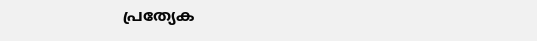പ്രത്യേക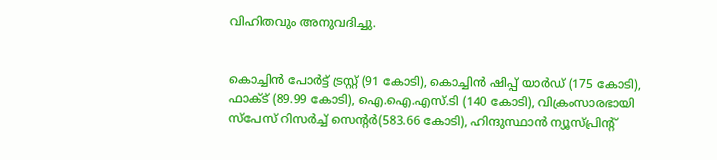വിഹിതവും അനുവദിച്ചു.


കൊച്ചിന്‍ പോര്‍ട്ട്‌ ട്രസ്റ്റ്‌ (91 കോടി), കൊച്ചിന്‍ ഷിപ്പ്‌ യാര്‍ഡ്‌ (175 കോടി), ഫാക്ട്‌ (89.99 കോടി), ഐ.ഐ.എസ്‌.ടി (140 കോടി), വിക്രംസാരഭായി സ്പേസ്‌ റിസര്‍ച്ച്‌ സെന്റര്‍(583.66 കോടി), ഹിന്ദുസ്ഥാന്‍ ന്യൂസ്പ്രിന്റ്‌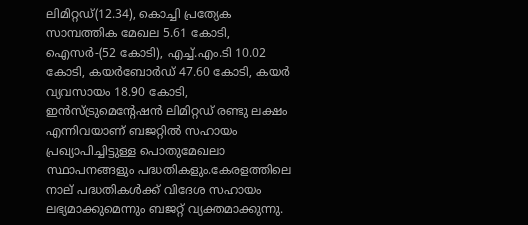ലിമിറ്റഡ്‌(12.34), കൊച്ചി പ്രത്യേക സാമ്പത്തിക മേഖല 5.61 കോടി, ഐസര്‍-(52 കോടി), എച്ച്‌.എം.ടി 10.02 കോടി, കയര്‍ബോര്‍ഡ്‌ 47.60 കോടി, കയര്‍ വ്യവസായം 18.90 കോടി, ഇന്‍സ്ട്രുമെന്റേഷന്‍ ലിമിറ്റഡ്‌ രണ്ടു ലക്ഷം എന്നിവയാണ്‌ ബജറ്റില്‍ സഹായം പ്രഖ്യാപിച്ചിട്ടുള്ള പൊതുമേഖലാ സ്ഥാപനങ്ങളും പദ്ധതികളും.കേരളത്തിലെ നാല്‌ പദ്ധതികള്‍ക്ക്‌ വിദേശ സഹായം ലഭ്യമാക്കുമെന്നും ബജറ്റ്‌ വ്യക്തമാക്കുന്നു.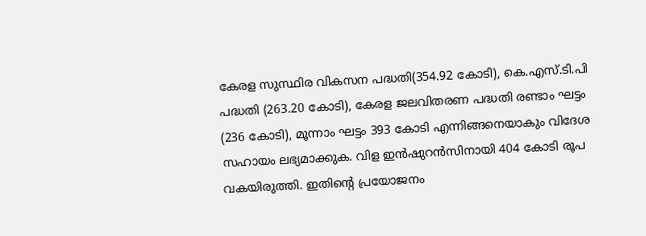കേരള സുസ്ഥിര വികസന പദ്ധതി(354.92 കോടി), കെ.എസ്‌.ടി.പി പദ്ധതി (263.20 കോടി), കേരള ജലവിതരണ പദ്ധതി രണ്ടാം ഘട്ടം (236 കോടി), മൂന്നാം ഘട്ടം 393 കോടി എന്നിങ്ങനെയാകും വിദേശ സഹായം ലഭ്യമാക്കുക. വിള ഇന്‍ഷുറന്‍സിനായി 404 കോടി രൂപ വകയിരുത്തി. ഇതിന്റെ പ്രയോജനം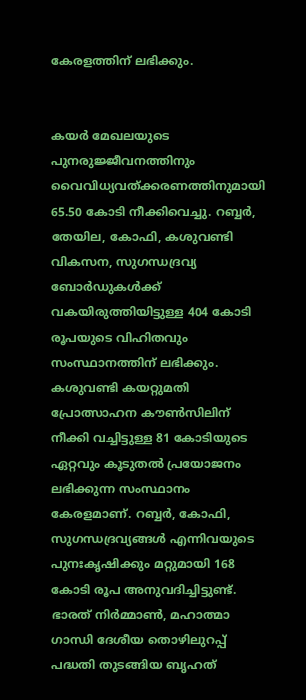കേരളത്തിന്‌ ലഭിക്കും.


കയര്‍ മേഖലയുടെ പുനരുജ്ജീവനത്തിനും വൈവിധ്യവത്ക്കരണത്തിനുമായി 65.50 കോടി നീക്കിവെച്ചു. റബ്ബര്‍, തേയില, കോഫി, കശുവണ്ടി വികസന, സുഗന്ധദ്രവ്യ ബോര്‍ഡുകള്‍ക്ക്‌ വകയിരുത്തിയിട്ടുള്ള 404 കോടി രൂപയുടെ വിഹിതവും സംസ്ഥാനത്തിന്‌ ലഭിക്കും. കശുവണ്ടി കയറ്റുമതി പ്രോത്സാഹന കൗണ്‍സിലിന്‌ നീക്കി വച്ചിട്ടുള്ള 81 കോടിയുടെ ഏറ്റവും കൂടുതല്‍ പ്രയോജനം ലഭിക്കുന്ന സംസ്ഥാനം കേരളമാണ്‌. റബ്ബര്‍, കോഫി, സുഗന്ധദ്രവ്യങ്ങള്‍ എന്നിവയുടെ പുനഃകൃഷിക്കും മറ്റുമായി 168 കോടി രൂപ അനുവദിച്ചിട്ടുണ്ട്‌. ഭാരത്‌ നിര്‍മ്മാണ്‍, മഹാത്മാ ഗാന്ധി ദേശീയ തൊഴിലുറപ്പ്‌ പദ്ധതി തുടങ്ങിയ ബൃഹത്‌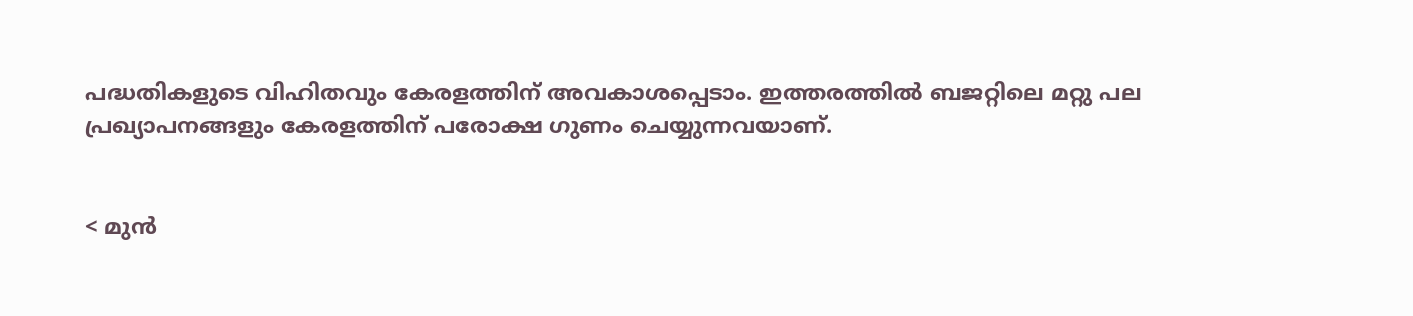പദ്ധതികളുടെ വിഹിതവും കേരളത്തിന്‌ അവകാശപ്പെടാം. ഇത്തരത്തില്‍ ബജറ്റിലെ മറ്റു പല പ്രഖ്യാപനങ്ങളും കേരളത്തിന്‌ പരോക്ഷ ഗുണം ചെയ്യുന്നവയാണ്‌.


< മുന്‍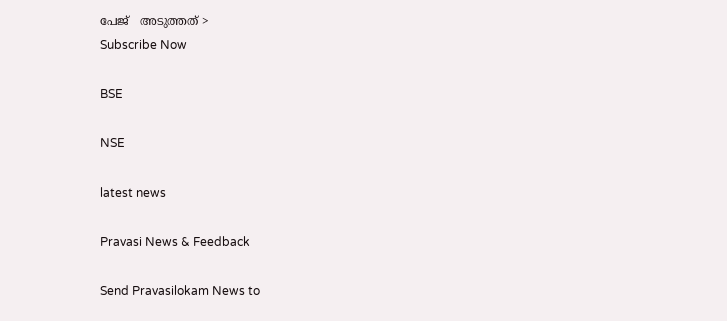പേജ്‌   അടുത്തത് >
Subscribe Now

BSE

NSE

latest news

Pravasi News & Feedback

Send Pravasilokam News to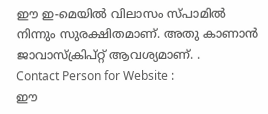ഈ ഇ-മെയില്‍ വിലാസം സ്‌പാമില്‍ നിന്നും സുരക്ഷിതമാണ്‌. അതു കാണാന്‍ ജാവാസ്ക്രിപ്റ്റ്‌ ആവശ്യമാണ്‌. .
Contact Person for Website :
ഈ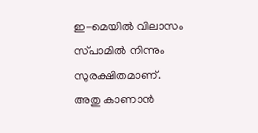ഇ-മെയില്‍ വിലാസം സ്‌പാമില്‍ നിന്നും സുരക്ഷിതമാണ്‌. അതു കാണാന്‍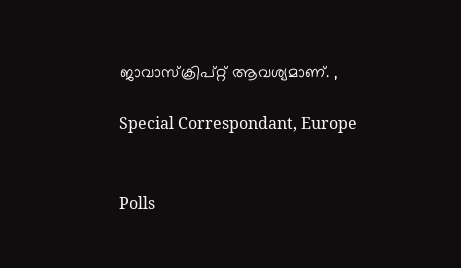ജാവാസ്ക്രിപ്റ്റ്‌ ആവശ്യമാണ്‌. ,

Special Correspondant, Europe


Polls